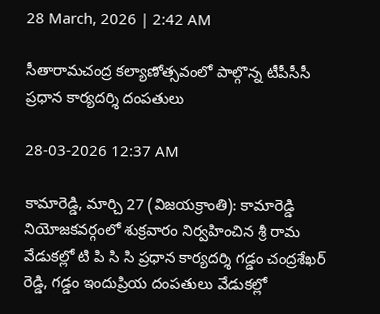28 March, 2026 | 2:42 AM

సీతారామచంద్ర కల్యాణోత్సవంలో పాల్గొన్న టీపీసీసీ ప్రధాన కార్యదర్శి దంపతులు

28-03-2026 12:37 AM

కామారెడ్డి, మార్చి 27 (విజయక్రాంతి): కామారెడ్డి నియోజకవర్గంలో శుక్రవారం నిర్వహించిన శ్రీ రామ వేడుకల్లో టి పి సి సి ప్రధాన కార్యదర్శి గడ్డం చంద్రశేఖర్ రెడ్డి, గడ్డం ఇందుప్రియ దంపతులు వేడుకల్లో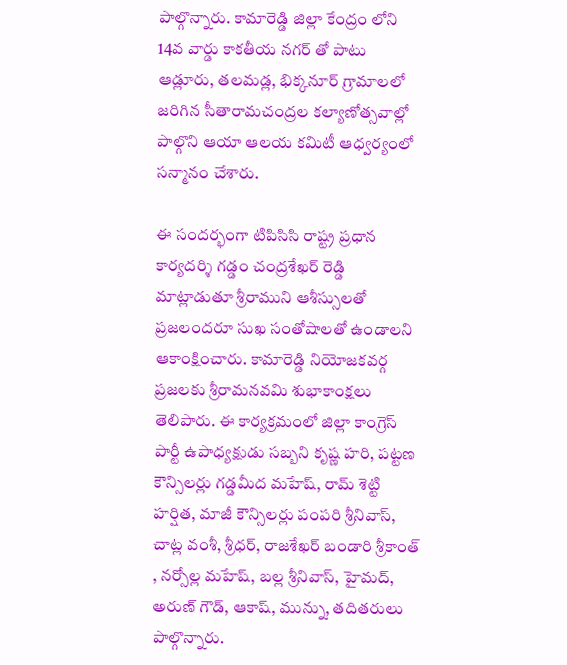పాల్గొన్నారు. కామారెడ్డి జిల్లా కేంద్రం లోని 14వ వార్డు కాకతీయ నగర్ తో పాటు ఆడ్లూరు, తలమడ్ల, భిక్కనూర్ గ్రామాలలో జరిగిన సీతారామచంద్రల కల్యాణోత్సవాల్లో పాల్గొని ఆయా ఆలయ కమిటీ ఆధ్వర్యంలో సన్మానం చేశారు.

ఈ సందర్భంగా టిపిసిసి రాష్ట్ర ప్రధాన కార్యదర్శి గడ్డం చంద్రశేఖర్ రెడ్డి మాట్లాడుతూ శ్రీరాముని ఆశీస్సులతో ప్రజలందరూ సుఖ సంతోషాలతో ఉండాలని ఆకాంక్షించారు. కామారెడ్డి నియోజకవర్గ ప్రజలకు శ్రీరామనవమి శుభాకాంక్షలు తెలిపారు. ఈ కార్యక్రమంలో జిల్లా కాంగ్రెస్ పార్టీ ఉపాధ్యక్షుడు సబ్బని కృష్ణ హరి, పట్టణ కౌన్సిలర్లు గడ్డమీద మహేష్, రామ్ శెట్టి హర్షిత, మాజీ కౌన్సిలర్లు పంపరి శ్రీనివాస్, చాట్ల వంశీ, శ్రీధర్, రాజశేఖర్ బండారి శ్రీకాంత్ , నర్సోల్ల మహేష్, బల్ల శ్రీనివాస్, హైమద్, అరుణ్ గౌడ్, ఆకాష్, మున్ను, తదితరులు పాల్గొన్నారు.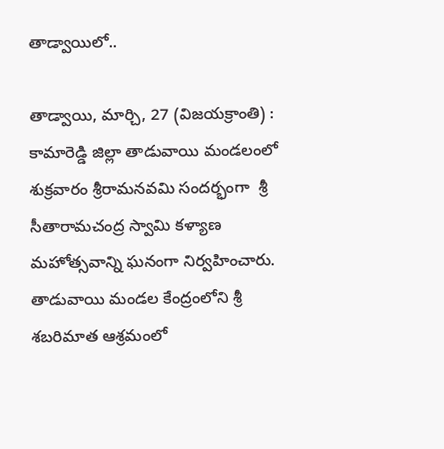తాడ్వాయిలో..

తాడ్వాయి, మార్చి, 27 (విజయక్రాంతి) : కామారెడ్డి జిల్లా తాడువాయి మండలంలో శుక్రవారం శ్రీరామనవమి సందర్భంగా  శ్రీ సీతారామచంద్ర స్వామి కళ్యాణ మహోత్సవాన్ని ఘనంగా నిర్వహించారు. తాడువాయి మండల కేంద్రంలోని శ్రీ శబరిమాత ఆశ్రమంలో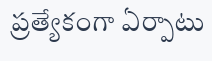ప్రత్యేకంగా ఏర్పాటు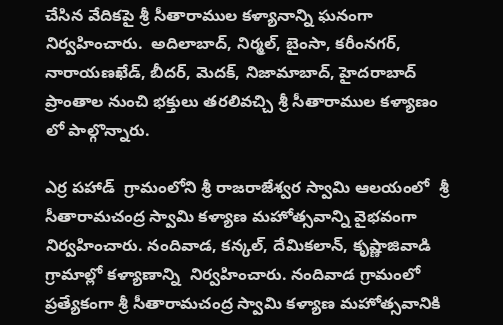చేసిన వేదికపై శ్రీ సీతారాముల కళ్యానాన్ని ఘనంగా నిర్వహించారు.  అదిలాబాద్, నిర్మల్, బైంసా, కరీంనగర్, నారాయణఖేడ్, బీదర్, మెదక్, నిజామాబాద్, హైదరాబాద్ ప్రాంతాల నుంచి భక్తులు తరలివచ్చి శ్రీ సీతారాముల కళ్యాణం లో పాల్గొన్నారు.

ఎర్ర పహాడ్  గ్రామంలోని శ్రీ రాజరాజేశ్వర స్వామి ఆలయంలో  శ్రీ సీతారామచంద్ర స్వామి కళ్యాణ మహోత్సవాన్ని వైభవంగా నిర్వహించారు. నందివాడ, కన్కల్, దేమికలాన్, కృష్ణాజివాడి గ్రామాల్లో కళ్యాణాన్ని  నిర్వహించారు. నందివాడ గ్రామంలో ప్రత్యేకంగా శ్రీ సీతారామచంద్ర స్వామి కళ్యాణ మహోత్సవానికి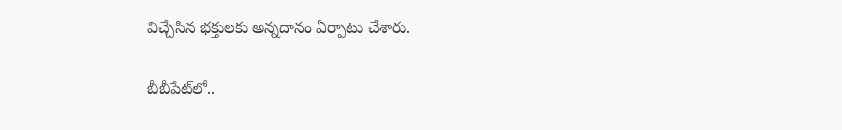విచ్చేసిన భక్తులకు అన్నదానం ఏర్పాటు చేశారు.

బీబీపేట్‌లో..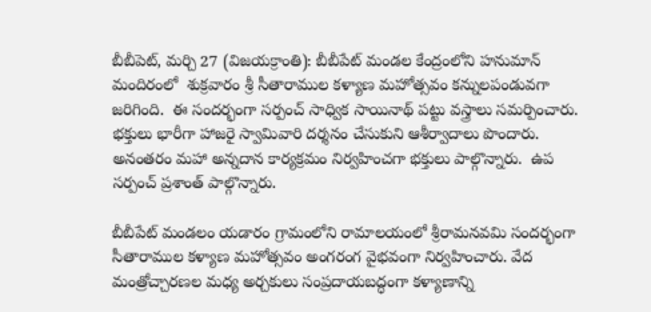బీబీపెట్, మర్చి 27 (విజయక్రాంతి): బీబీపేట్ మండల కేంద్రంలోని హనుమాన్ మందిరంలో  శుక్రవారం శ్రీ సీతారాముల కళ్యాణ మహోత్సవం కన్నులపండువగా జరిగింది.  ఈ సందర్భంగా సర్పంచ్ సాధ్విక సాయినాథ్ పట్టు వస్త్రాలు సమర్పించారు. భక్తులు భారీగా హాజరై స్వామివారి దర్శనం చేసుకుని ఆశీర్వాదాలు పొందారు. అనంతరం మహా అన్నదాన కార్యక్రమం నిర్వహించగా భక్తులు పాల్గొన్నారు.  ఉప సర్పంచ్ ప్రశాంత్ పాల్గొన్నారు.

బీబీపేట్ మండలం యడారం గ్రామంలోని రామాలయంలో శ్రీరామనవమి సందర్భంగా సీతారాముల కళ్యాణ మహోత్సవం అంగరంగ వైభవంగా నిర్వహించారు. వేద మంత్రోచ్చారణల మధ్య అర్చకులు సంప్రదాయబద్ధంగా కళ్యాణాన్ని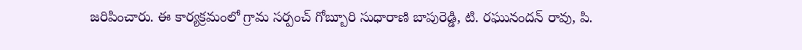జరిపించారు. ఈ కార్యక్రమంలో గ్రామ సర్పంచ్ గోబ్బూరి సుధారాణి బాపురెడ్డి, టి. రఘునందన్ రావు, పి.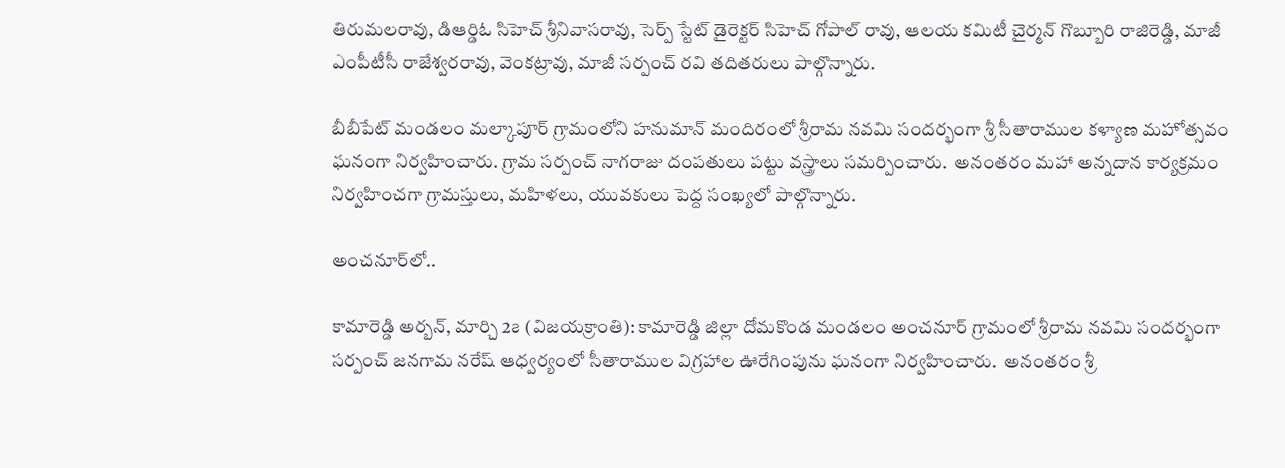తిరుమలరావు, డిఆర్డిఓ సిహెచ్ శ్రీనివాసరావు, సెర్ప్ స్టేట్ డైరెక్టర్ సిహెచ్ గోపాల్ రావు, ఆలయ కమిటీ చైర్మన్ గొబ్బూరి రాజిరెడ్డి, మాజీ ఎంపీటీసీ రాజేశ్వరరావు, వెంకట్రావు, మాజీ సర్పంచ్ రవి తదితరులు పాల్గొన్నారు.

బీబీపేట్ మండలం మల్కాపూర్ గ్రామంలోని హనుమాన్ మందిరంలో శ్రీరామ నవమి సందర్భంగా శ్రీ సీతారాముల కళ్యాణ మహోత్సవం ఘనంగా నిర్వహించారు. గ్రామ సర్పంచ్ నాగరాజు దంపతులు పట్టు వస్త్రాలు సమర్పించారు.  అనంతరం మహా అన్నదాన కార్యక్రమం నిర్వహించగా గ్రామస్తులు, మహిళలు, యువకులు పెద్ద సంఖ్యలో పాల్గొన్నారు.

అంచనూర్‌లో..

కామారెడ్డి అర్బన్, మార్చి 2౭ (విజయక్రాంతి): కామారెడ్డి జిల్లా దోమకొండ మండలం అంచనూర్ గ్రామంలో శ్రీరామ నవమి సందర్భంగా సర్పంచ్ జనగామ నరేష్ ఆధ్వర్యంలో సీతారాముల విగ్రహాల ఊరేగింపును ఘనంగా నిర్వహించారు.  అనంతరం శ్రీ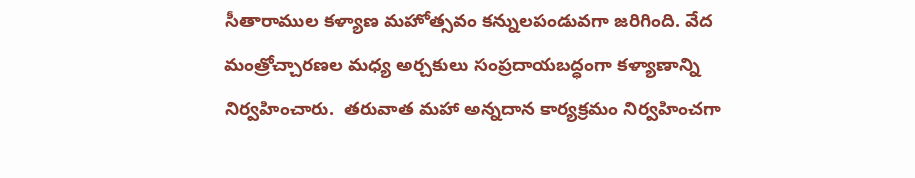సీతారాముల కళ్యాణ మహోత్సవం కన్నులపండువగా జరిగింది. వేద మంత్రోచ్చారణల మధ్య అర్చకులు సంప్రదాయబద్ధంగా కళ్యాణాన్ని నిర్వహించారు.  తరువాత మహా అన్నదాన కార్యక్రమం నిర్వహించగా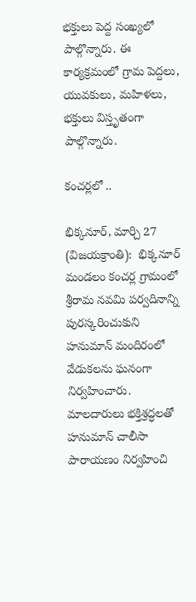భక్తులు పెద్ద సంఖ్యలో పాల్గొన్నారు. ఈ కార్యక్రమంలో గ్రామ పెద్దలు, యువకులు, మహిళలు, భక్తులు విస్తృతంగా పాల్గొన్నారు.

కంచర్లలో ..

భిక్కనూర్, మార్చి 27 (విజయక్రాంతి):  భిక్కనూర్ మండలం కంచర్ల గ్రామంలో శ్రీరామ నవమి పర్వదినాన్ని పురస్కరించుకుని హనుమాన్ మందిరంలో వేడుకలను ఘనంగా నిర్వహించారు. మాలదారులు భక్తిశ్రద్ధలతో హనుమాన్ చాలీసా పారాయణం నిర్వహించి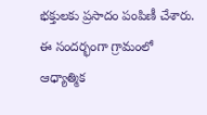భక్తులకు ప్రసాదం పంపిణీ చేశారు. ఈ సందర్భంగా గ్రామంలో ఆధ్యాత్మిక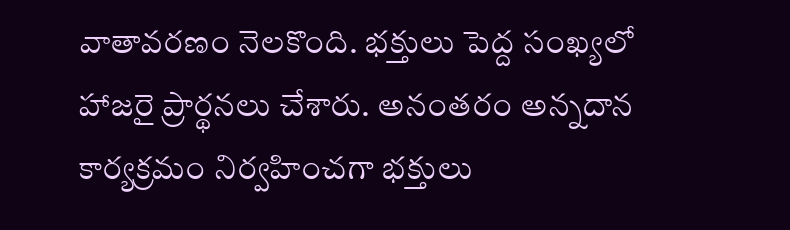వాతావరణం నెలకొంది. భక్తులు పెద్ద సంఖ్యలో హాజరై ప్రార్థనలు చేశారు. అనంతరం అన్నదాన కార్యక్రమం నిర్వహించగా భక్తులు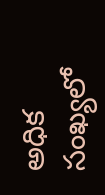అధిక సంఖ్యలో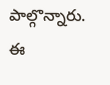పాల్గొన్నారు. ఈ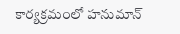కార్యక్రమంలో హనుమాన్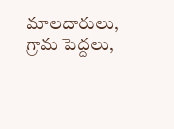మాలదారులు, గ్రామ పెద్దలు,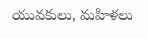యువకులు, మహిళలు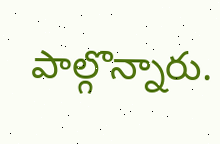పాల్గొన్నారు.